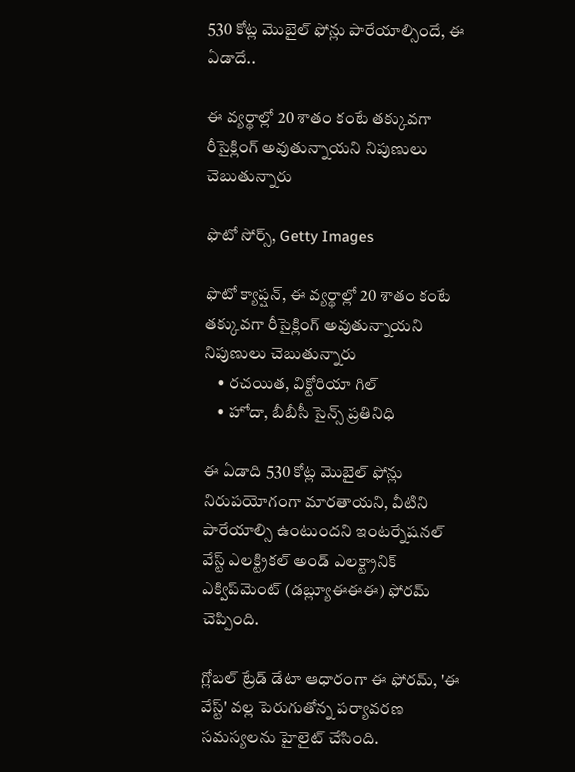530 కోట్ల మొబైల్ ఫోన్లు పారేయాల్సిందే, ఈ ఏడాదే..

ఈ వ్యర్థాల్లో 20 శాతం కంటే తక్కువగా రీసైక్లింగ్ అవుతున్నాయని నిపుణులు చెబుతున్నారు

ఫొటో సోర్స్, Getty Images

ఫొటో క్యాప్షన్, ఈ వ్యర్థాల్లో 20 శాతం కంటే తక్కువగా రీసైక్లింగ్ అవుతున్నాయని నిపుణులు చెబుతున్నారు
    • రచయిత, విక్టోరియా గిల్
    • హోదా, బీబీసీ సైన్స్ ప్రతినిధి

ఈ ఏడాది 530 కోట్ల మొబైల్ ఫోన్లు నిరుపయోగంగా మారతాయని, వీటిని పారేయాల్సి ఉంటుందని ఇంటర్నేషనల్ వేస్ట్ ఎలక్ట్రికల్ అండ్ ఎలక్ట్రానిక్ ఎక్విప్‌మెంట్ (డబ్ల్యూఈఈఈ) ఫోరమ్ చెప్పింది.

గ్లోబల్ ట్రేడ్ డేటా ఆధారంగా ఈ ఫోరమ్, 'ఈ వేస్ట్' వల్ల పెరుగుతోన్న పర్యావరణ సమస్యలను హైలైట్ చేసింది.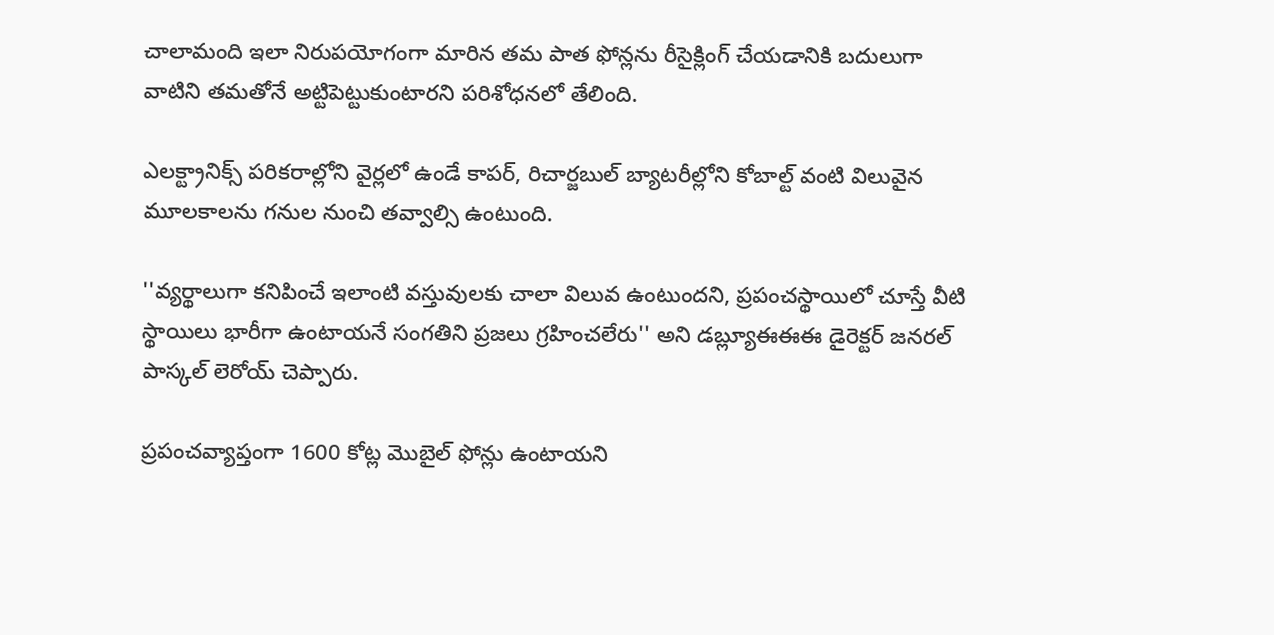చాలామంది ఇలా నిరుపయోగంగా మారిన తమ పాత ఫోన్లను రీసైక్లింగ్ చేయడానికి బదులుగా వాటిని తమతోనే అట్టిపెట్టుకుంటారని పరిశోధనలో తేలింది.

ఎలక్ట్రానిక్స్ పరికరాల్లోని వైర్లలో ఉండే కాపర్, రిచార్జబుల్ బ్యాటరీల్లోని కోబాల్ట్ వంటి విలువైన మూలకాలను గనుల నుంచి తవ్వాల్సి ఉంటుంది.

''వ్యర్థాలుగా కనిపించే ఇలాంటి వస్తువులకు చాలా విలువ ఉంటుందని, ప్రపంచస్థాయిలో చూస్తే వీటి స్థాయిలు భారీగా ఉంటాయనే సంగతిని ప్రజలు గ్రహించలేరు'' అని డబ్ల్యూఈఈఈ డైరెక్టర్ జనరల్ పాస్కల్ లెరోయ్ చెప్పారు.

ప్రపంచవ్యాప్తంగా 1600 కోట్ల మొబైల్ ఫోన్లు ఉంటాయని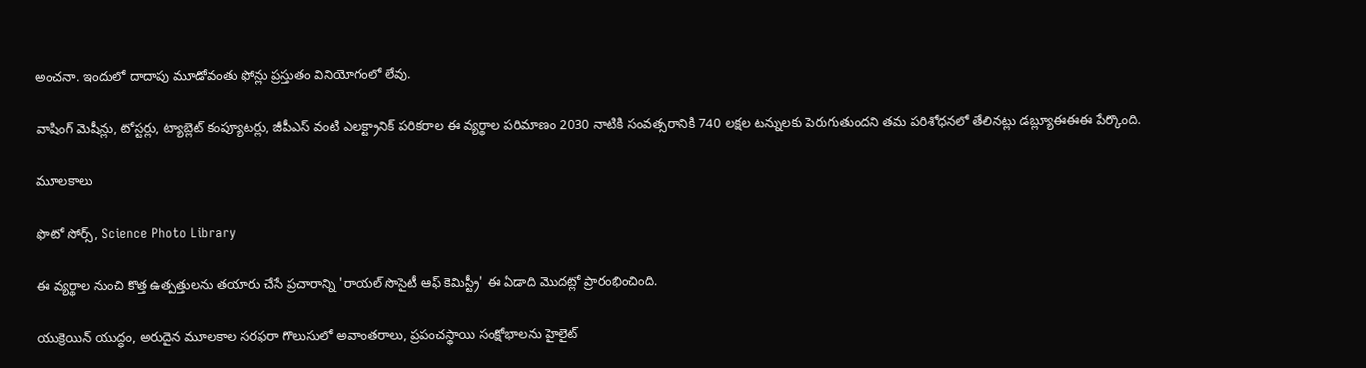అంచనా. ఇందులో దాదాపు మూడోవంతు ఫోన్లు ప్రస్తుతం వినియోగంలో లేవు.

వాషింగ్ మెషీన్లు, టోస్టర్లు, ట్యాబ్లెట్ కంప్యూటర్లు, జీపీఎస్ వంటి ఎలక్ట్రానిక్ పరికరాల ఈ వ్యర్థాల పరిమాణం 2030 నాటికి సంవత్సరానికి 740 లక్షల టన్నులకు పెరుగుతుందని తమ పరిశోధనలో తేలినట్లు డబ్ల్యూఈఈఈ పేర్కొంది.

మూలకాలు

ఫొటో సోర్స్, Science Photo Library

ఈ వ్యర్థాల నుంచి కొత్త ఉత్పత్తులను తయారు చేసే ప్రచారాన్ని 'రాయల్ సొసైటీ ఆఫ్ కెమిస్ట్రీ' ఈ ఏడాది మొదట్లో ప్రారంభించింది.

యుక్రెయిన్ యుద్ధం, అరుదైన మూలకాల సరఫరా గొలుసులో అవాంతరాలు, ప్రపంచస్థాయి సంక్షోభాలను హైలైట్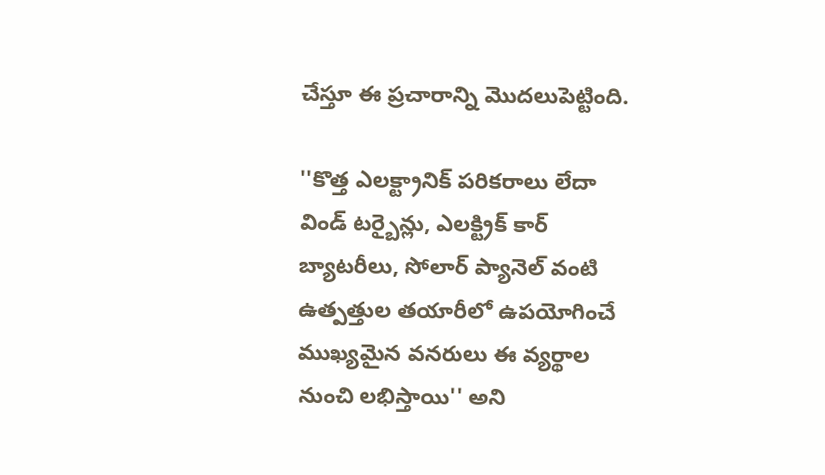చేస్తూ ఈ ప్రచారాన్ని మొదలుపెట్టింది.

''కొత్త ఎలక్ట్రానిక్ పరికరాలు లేదా విండ్ టర్బైన్లు, ఎలక్ట్రిక్ కార్ బ్యాటరీలు, సోలార్ ప్యానెల్ వంటి ఉత్పత్తుల తయారీలో ఉపయోగించే ముఖ్యమైన వనరులు ఈ వ్యర్థాల నుంచి లభిస్తాయి'' అని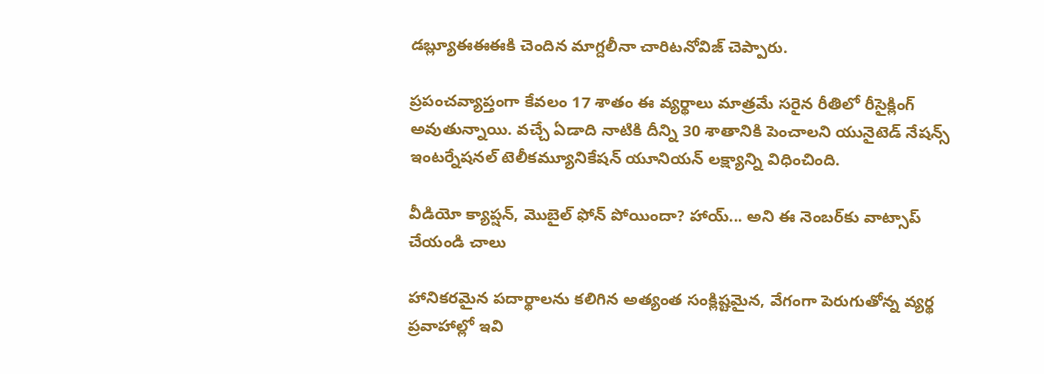డబ్ల్యూఈఈఈకి చెందిన మాగ్దలీనా చారిటనోవిజ్ చెప్పారు.

ప్రపంచవ్యాప్తంగా కేవలం 17 శాతం ఈ వ్యర్థాలు మాత్రమే సరైన రీతిలో రీసైక్లింగ్ అవుతున్నాయి. వచ్చే ఏడాది నాటికి దీన్ని 30 శాతానికి పెంచాలని యునైటెడ్ నేషన్స్ ఇంటర్నేషనల్ టెలీకమ్యూనికేషన్ యూనియన్ లక్ష్యాన్ని విధించింది.

వీడియో క్యాప్షన్, మొబైల్ ఫోన్ పోయిందా? హాయ్... అని ఈ నెంబర్‌కు వాట్సాప్ చేయండి చాలు

హానికరమైన పదార్థాలను కలిగిన అత్యంత సంక్లిష్టమైన, వేగంగా పెరుగుతోన్న వ్యర్థ ప్రవాహాల్లో ఇవి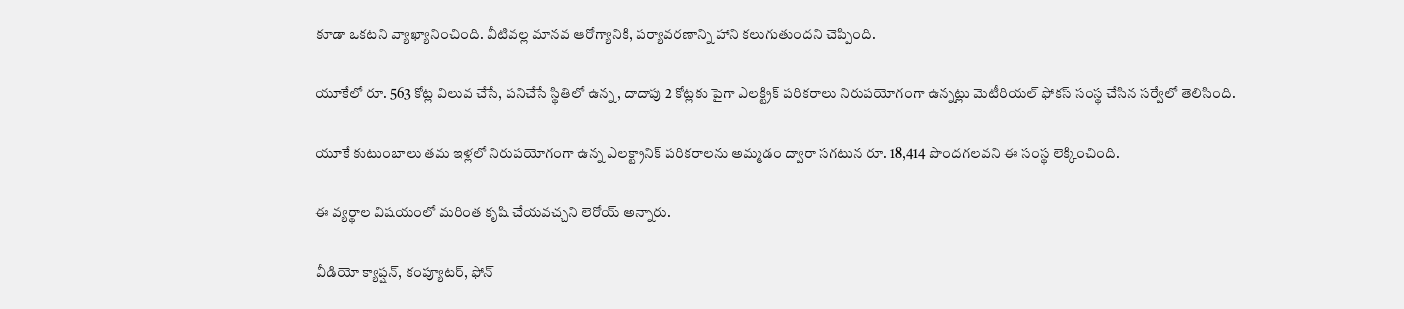కూడా ఒకటని వ్యాఖ్యానించింది. వీటివల్ల మానవ ఆరోగ్యానికి, పర్యావరణాన్ని హాని కలుగుతుందని చెప్పింది.

యూకేలో రూ. 563 కోట్ల విలువ చేసే, పనిచేసే స్థితిలో ఉన్న, దాదాపు 2 కోట్లకు పైగా ఎలక్ట్రిక్ పరికరాలు నిరుపయోగంగా ఉన్నట్లు మెటీరియల్ ఫోకస్ సంస్థ చేసిన సర్వేలో తెలిసింది.

యూకే కుటుంబాలు తమ ఇళ్లలో నిరుపయోగంగా ఉన్న ఎలక్ట్రానిక్ పరికరాలను అమ్మడం ద్వారా సగటున రూ. 18,414 పొందగలవని ఈ సంస్థ లెక్కించింది.

ఈ వ్యర్థాల విషయంలో మరింత కృషి చేయవచ్చని లెరోయ్ అన్నారు.

వీడియో క్యాప్షన్, కంప్యూటర్, ఫోన్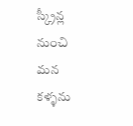స్క్రీన్ల నుంచి మన కళ్ళను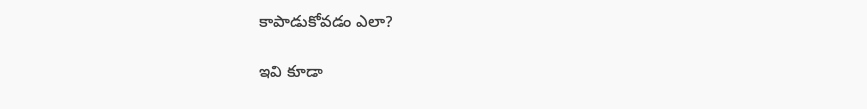కాపాడుకోవడం ఎలా?

ఇవి కూడా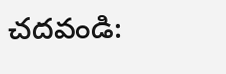చదవండి: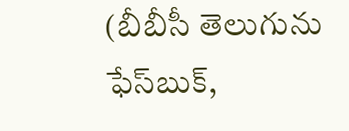(బీబీసీ తెలుగును ఫేస్‌బుక్,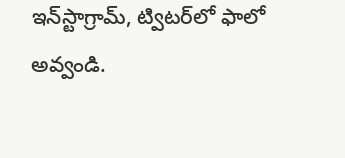ఇన్‌స్టాగ్రామ్‌, ట్విటర్‌లో ఫాలో అవ్వండి.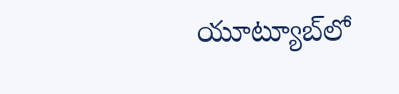యూట్యూబ్‌లో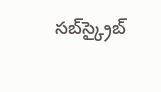సబ్‌స్క్రైబ్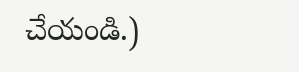చేయండి.)